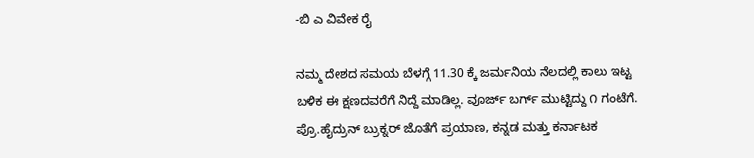-ಬಿ ಎ ವಿವೇಕ ರೈ

ನಮ್ಮ ದೇಶದ ಸಮಯ ಬೆಳಗ್ಗೆ 11.30 ಕ್ಕೆ ಜರ್ಮನಿಯ ನೆಲದಲ್ಲಿ ಕಾಲು ಇಟ್ಟ ಬಳಿಕ ಈ ಕ್ಷಣದವರೆಗೆ ನಿದ್ದೆ ಮಾಡಿಲ್ಲ. ವೂರ್ಜ್ ಬರ್ಗ್ ಮುಟ್ಟಿದ್ದು ೧ ಗಂಟೆಗೆ. ಪ್ರೊ.ಹೈದ್ರುನ್ ಬ್ರುಕ್ನರ್ ಜೊತೆಗೆ ಪ್ರಯಾಣ, ಕನ್ನಡ ಮತ್ತು ಕರ್ನಾಟಕ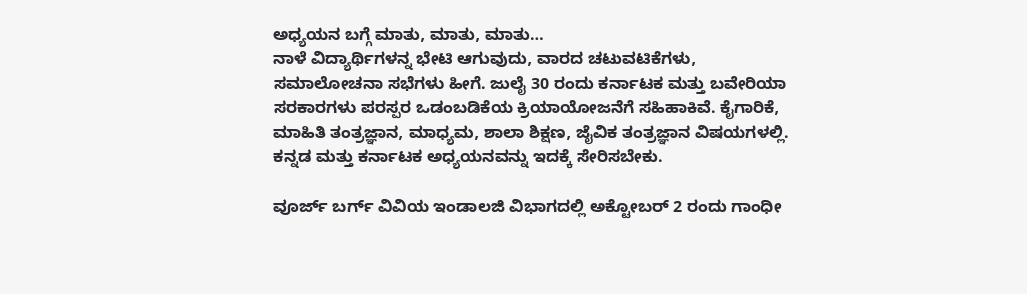ಅಧ್ಯಯನ ಬಗ್ಗೆ ಮಾತು, ಮಾತು, ಮಾತು…
ನಾಳೆ ವಿದ್ಯಾರ್ಥಿಗಳನ್ನ ಭೇಟಿ ಆಗುವುದು, ವಾರದ ಚಟುವಟಿಕೆಗಳು, ಸಮಾಲೋಚನಾ ಸಭೆಗಳು ಹೀಗೆ. ಜುಲೈ 30 ರಂದು ಕರ್ನಾಟಕ ಮತ್ತು ಬವೇರಿಯಾ ಸರಕಾರಗಳು ಪರಸ್ಪರ ಒಡಂಬಡಿಕೆಯ ಕ್ರಿಯಾಯೋಜನೆಗೆ ಸಹಿಹಾಕಿವೆ. ಕೈಗಾರಿಕೆ, ಮಾಹಿತಿ ತಂತ್ರಜ್ಞಾನ, ಮಾಧ್ಯಮ, ಶಾಲಾ ಶಿಕ್ಷಣ, ಜೈವಿಕ ತಂತ್ರಜ್ಞಾನ ವಿಷಯಗಳಲ್ಲಿ. ಕನ್ನಡ ಮತ್ತು ಕರ್ನಾಟಕ ಅಧ್ಯಯನವನ್ನು ಇದಕ್ಕೆ ಸೇರಿಸಬೇಕು.

ವೂರ್ಜ್ ಬರ್ಗ್ ವಿವಿಯ ಇಂಡಾಲಜಿ ವಿಭಾಗದಲ್ಲಿ ಅಕ್ಟೋಬರ್ 2 ರಂದು ಗಾಂಧೀ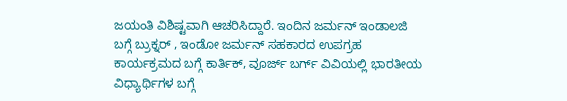ಜಯಂತಿ ವಿಶಿಷ್ಟವಾಗಿ ಆಚರಿಸಿದ್ದಾರೆ. ಇಂದಿನ ಜರ್ಮನ್ ಇಂಡಾಲಜಿ ಬಗ್ಗೆ ಬ್ರುಕ್ನರ್ , ಇಂಡೋ ಜರ್ಮನ್ ಸಹಕಾರದ ಉಪಗ್ರಹ ಕಾರ್ಯಕ್ರಮದ ಬಗ್ಗೆ ಕಾರ್ತಿಕ್, ವೂರ್ಜ್ ಬರ್ಗ್ ವಿವಿಯಲ್ಲಿ ಭಾರತೀಯ ವಿಧ್ಯಾರ್ಥಿಗಳ ಬಗ್ಗೆ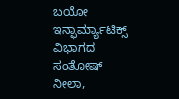ಬಯೋ ಇನ್ಫಾರ್ಮ್ಯಾಟಿಕ್ಸ್ ವಿಭಾಗದ ಸಂತೋಷ್ ನೀಲಾ,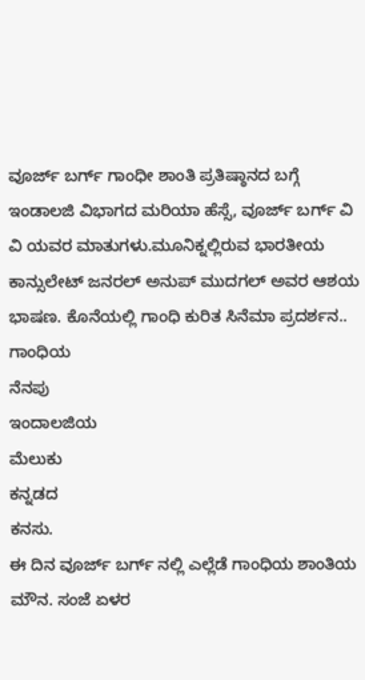ವೂರ್ಜ್ ಬರ್ಗ್ ಗಾಂಧೀ ಶಾಂತಿ ಪ್ರತಿಷ್ಠಾನದ ಬಗ್ಗೆ ಇಂಡಾಲಜಿ ವಿಭಾಗದ ಮರಿಯಾ ಹೆಸ್ಸೆ, ವೂರ್ಜ್ ಬರ್ಗ್ ವಿ ವಿ ಯವರ ಮಾತುಗಳು.ಮೂನಿಕ್ನಲ್ಲಿರುವ ಭಾರತೀಯ ಕಾನ್ಸುಲೇಟ್ ಜನರಲ್ ಅನುಪ್ ಮುದಗಲ್ ಅವರ ಆಶಯ ಭಾಷಣ. ಕೊನೆಯಲ್ಲಿ ಗಾಂಧಿ ಕುರಿತ ಸಿನೆಮಾ ಪ್ರದರ್ಶನ..
ಗಾಂಧಿಯ
ನೆನಪು
ಇಂದಾಲಜಿಯ
ಮೆಲುಕು
ಕನ್ನಡದ
ಕನಸು.
ಈ ದಿನ ವೂರ್ಜ್ ಬರ್ಗ್ ನಲ್ಲಿ ಎಲ್ಲೆಡೆ ಗಾಂಧಿಯ ಶಾಂತಿಯ ಮೌನ. ಸಂಜೆ ಏಳರ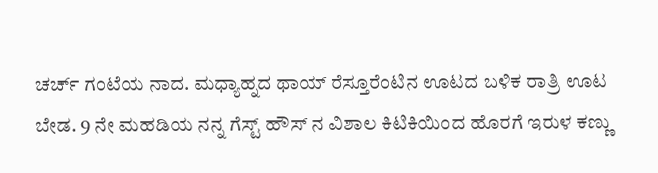ಚರ್ಚ್ ಗಂಟೆಯ ನಾದ. ಮಧ್ಯಾಹ್ನದ ಥಾಯ್ ರೆಸ್ತೂರೆಂಟಿನ ಊಟದ ಬಳಿಕ ರಾತ್ರಿ ಊಟ ಬೇಡ. 9 ನೇ ಮಹಡಿಯ ನನ್ನ ಗೆಸ್ಟ್ ಹೌಸ್ ನ ವಿಶಾಲ ಕಿಟಿಕಿಯಿಂದ ಹೊರಗೆ ಇರುಳ ಕಣ್ಣು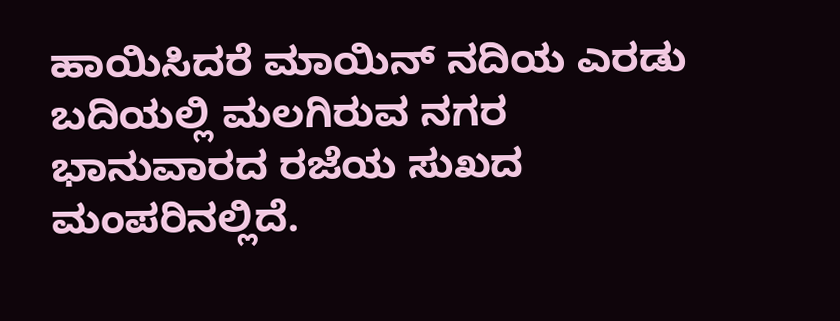ಹಾಯಿಸಿದರೆ ಮಾಯಿನ್ ನದಿಯ ಎರಡು ಬದಿಯಲ್ಲಿ ಮಲಗಿರುವ ನಗರ ಭಾನುವಾರದ ರಜೆಯ ಸುಖದ ಮಂಪರಿನಲ್ಲಿದೆ.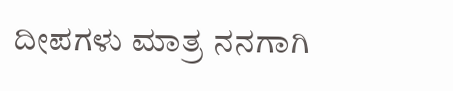ದೀಪಗಳು ಮಾತ್ರ ನನಗಾಗಿ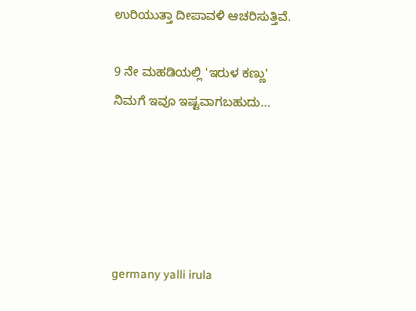ಉರಿಯುತ್ತಾ ದೀಪಾವಳಿ ಆಚರಿಸುತ್ತಿವೆ.

9 ನೇ ಮಹಡಿಯಲ್ಲಿ 'ಇರುಳ ಕಣ್ಣು'
ನಿಮಗೆ ಇವೂ ಇಷ್ಟವಾಗಬಹುದು…





germany yalli irula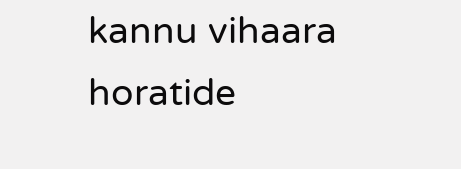kannu vihaara horatide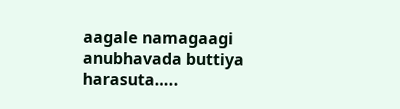aagale namagaagi anubhavada buttiya harasuta…..